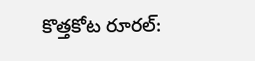కొత్తకోట రూరల్: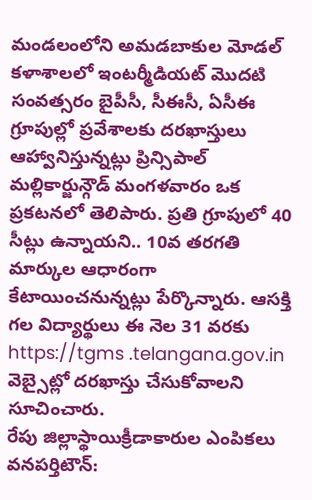మండలంలోని అమడబాకుల మోడల్ కళాశాలలో ఇంటర్మీడియట్ మొదటి సంవత్సరం బైపీసీ, సీఈసీ, ఏసీఈ గ్రూపుల్లో ప్రవేశాలకు దరఖాస్తులు ఆహ్వానిస్తున్నట్లు ప్రిన్సిపాల్ మల్లికార్జున్గౌడ్ మంగళవారం ఒక ప్రకటనలో తెలిపారు. ప్రతి గ్రూపులో 40 సీట్లు ఉన్నాయని.. 10వ తరగతి మార్కుల ఆధారంగా కేటాయించనున్నట్లు పేర్కొన్నారు. ఆసక్తి గల విద్యార్థులు ఈ నెల 31 వరకు https://tgms .telangana.gov.in వెబ్సైట్లో దరఖాస్తు చేసుకోవాలని సూచించారు.
రేపు జిల్లాస్థాయిక్రీడాకారుల ఎంపికలు
వనపర్తిటౌన్: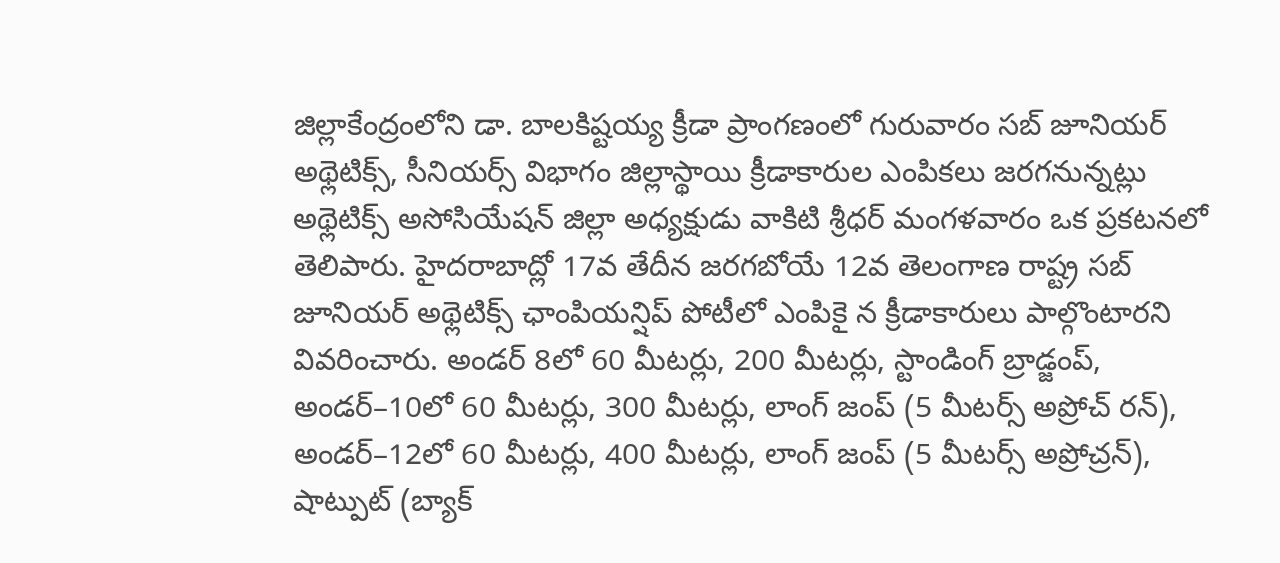జిల్లాకేంద్రంలోని డా. బాలకిష్టయ్య క్రీడా ప్రాంగణంలో గురువారం సబ్ జూనియర్ అథ్లెటిక్స్, సీనియర్స్ విభాగం జిల్లాస్థాయి క్రీడాకారుల ఎంపికలు జరగనున్నట్లు అథ్లెటిక్స్ అసోసియేషన్ జిల్లా అధ్యక్షుడు వాకిటి శ్రీధర్ మంగళవారం ఒక ప్రకటనలో తెలిపారు. హైదరాబాద్లో 17వ తేదీన జరగబోయే 12వ తెలంగాణ రాష్ట్ర సబ్ జూనియర్ అథ్లెటిక్స్ ఛాంపియన్షిప్ పోటీలో ఎంపికై న క్రీడాకారులు పాల్గొంటారని వివరించారు. అండర్ 8లో 60 మీటర్లు, 200 మీటర్లు, స్టాండింగ్ బ్రాడ్జంప్, అండర్–10లో 60 మీటర్లు, 300 మీటర్లు, లాంగ్ జంప్ (5 మీటర్స్ అప్రోచ్ రన్), అండర్–12లో 60 మీటర్లు, 400 మీటర్లు, లాంగ్ జంప్ (5 మీటర్స్ అప్రోచ్రన్), షాట్పుట్ (బ్యాక్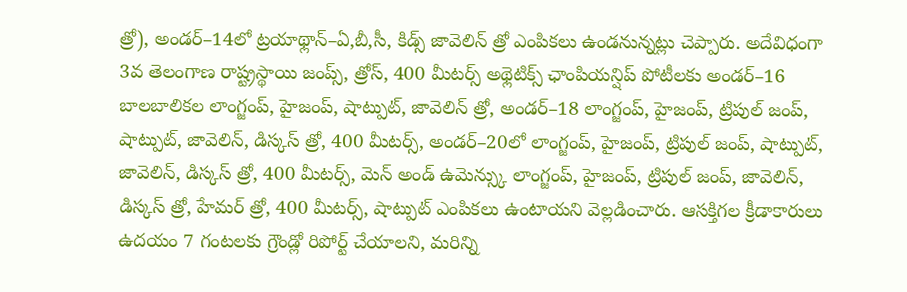త్రో), అండర్–14లో ట్రయాథ్లాన్–ఏ,బీ,సీ, కిడ్స్ జావెలిన్ త్రో ఎంపికలు ఉండనున్నట్లు చెప్పారు. అదేవిధంగా 3వ తెలంగాణ రాష్ట్రస్థాయి జంప్స్, త్రోస్, 400 మీటర్స్ అథ్లెటిక్స్ ఛాంపియన్షిప్ పోటీలకు అండర్–16 బాలబాలికల లాంగ్జంప్, హైజంప్, షాట్పుట్, జావెలిన్ త్రో, అండర్–18 లాంగ్జంప్, హైజంప్, ట్రిపుల్ జంప్, షాట్పుట్, జావెలిన్, డిస్కస్ త్రో, 400 మీటర్స్, అండర్–20లో లాంగ్జంప్, హైజంప్, ట్రిపుల్ జంప్, షాట్పుట్, జావెలిన్, డిస్కస్ త్రో, 400 మీటర్స్, మెన్ అండ్ ఉమెన్స్కు లాంగ్జంప్, హైజంప్, ట్రిపుల్ జంప్, జావెలిన్, డిస్కస్ త్రో, హేమర్ త్రో, 400 మీటర్స్, షాట్పుట్ ఎంపికలు ఉంటాయని వెల్లడించారు. ఆసక్తిగల క్రీడాకారులు ఉదయం 7 గంటలకు గ్రౌండ్లో రిపోర్ట్ చేయాలని, మరిన్ని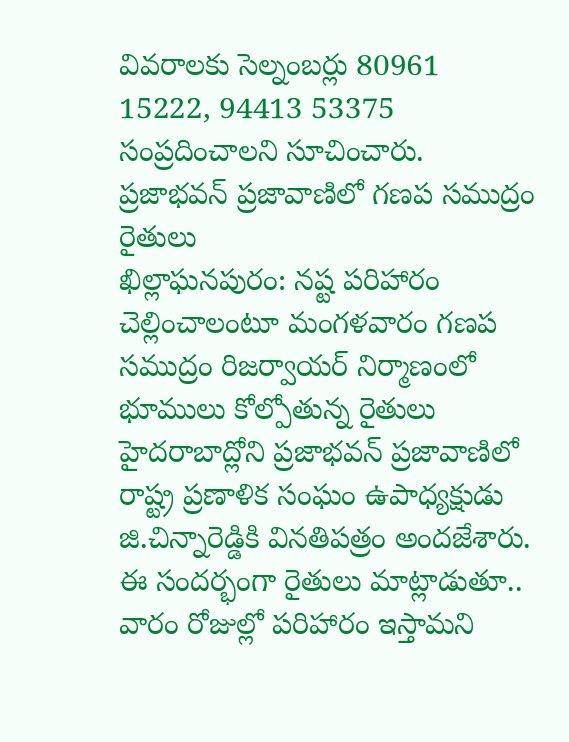వివరాలకు సెల్నంబర్లు 80961 15222, 94413 53375 సంప్రదించాలని సూచించారు.
ప్రజాభవన్ ప్రజావాణిలో గణప సముద్రం రైతులు
ఖిల్లాఘనపురం: నష్ట పరిహారం చెల్లించాలంటూ మంగళవారం గణప సముద్రం రిజర్వాయర్ నిర్మాణంలో భూములు కోల్పోతున్న రైతులు హైదరాబాద్లోని ప్రజాభవన్ ప్రజావాణిలో రాష్ట్ర ప్రణాళిక సంఘం ఉపాధ్యక్షుడు జి.చిన్నారెడ్డికి వినతిపత్రం అందజేశారు. ఈ సందర్భంగా రైతులు మాట్లాడుతూ.. వారం రోజుల్లో పరిహారం ఇస్తామని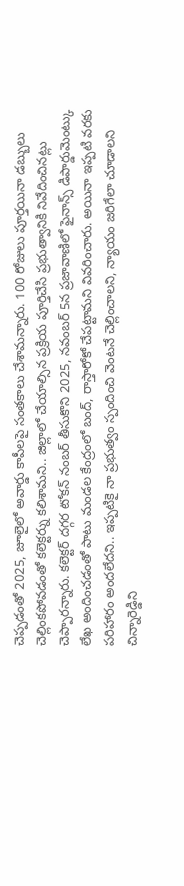చెప్పడంతో 2025, జూలైలో అవార్డు కాపీలపై సంతకాలు చేశామన్నారు. 100 రోజులు పూర్తయినా డబ్బులు చెల్లింకపోవడంతో కలెక్టర్ను కలిశామని.. జిల్లాలో చేయాల్సిన ప్రక్రియ పూర్తిచేసి ప్రభుత్వానికి నివేదించినట్లు చెప్పారన్నారు. కలెక్టర్ దగ్గర టోకన్ నంబర్ తీసుకొని 2025, నవంబర్ 5న ప్రజావాణిలో ఫైనాన్స్ డిపార్డుమెంట్కు లేఖ అందించడంతో పాటు మండల కేంద్రంలో బంద్, రాస్తారోకో చేపట్టామని వివరించారు. అయినా ఇప్పటి వరకు పరిహారం అందలేదని.. ఇప్పటికై నా ప్రభుత్వం స్పందించి వెంటనే చెల్లించాలని, న్యాయం జరిగేలా చూడాలని చిన్నారెడ్డిని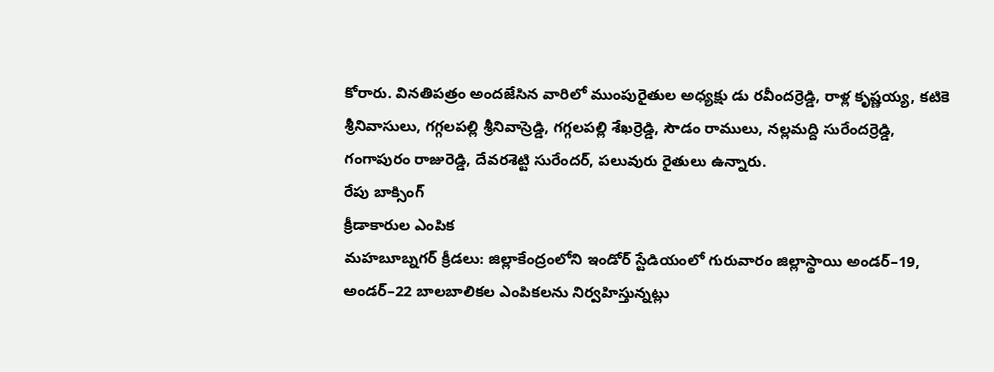కోరారు. వినతిపత్రం అందజేసిన వారిలో ముంపురైతుల అధ్యక్షు డు రవీందర్రెడ్డి, రాళ్ల కృష్ణయ్య, కటికె శ్రీనివాసులు, గగ్గలపల్లి శ్రీనివాస్రెడ్డి, గగ్గలపల్లి శేఖర్రెడ్డి, సౌడం రాములు, నల్లమద్ది సురేందర్రెడ్డి, గంగాపురం రాజురెడ్డి, దేవరశెట్టి సురేందర్, పలువురు రైతులు ఉన్నారు.
రేపు బాక్సింగ్
క్రీడాకారుల ఎంపిక
మహబూబ్నగర్ క్రీడలు: జిల్లాకేంద్రంలోని ఇండోర్ స్టేడియంలో గురువారం జిల్లాస్థాయి అండర్–19, అండర్–22 బాలబాలికల ఎంపికలను నిర్వహిస్తున్నట్లు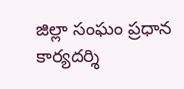జిల్లా సంఘం ప్రధాన కార్యదర్శి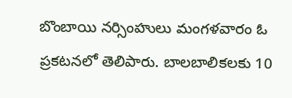బొంబాయి నర్సింహులు మంగళవారం ఓ ప్రకటనలో తెలిపారు. బాలబాలికలకు 10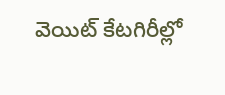వెయిట్ కేటగిరీల్లో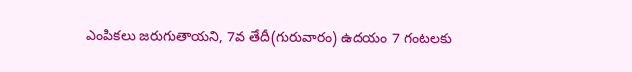ఎంపికలు జరుగుతాయని, 7వ తేదీ(గురువారం) ఉదయం 7 గంటలకు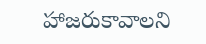హాజరుకావాలని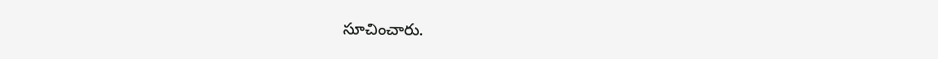సూచించారు.